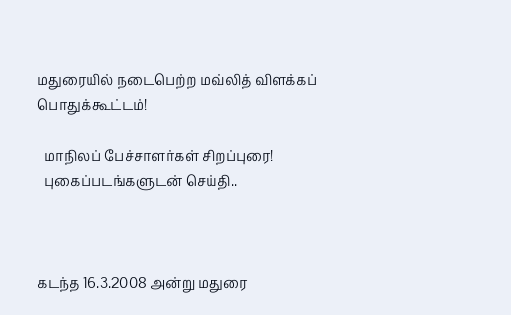மதுரையில் நடைபெற்ற மவ்லித் விளக்கப் பொதுக்கூட்டம்!

  மாநிலப் பேச்சாளர்கள் சிறப்புரை!
  புகைப்படங்களுடன் செய்தி..



கடந்த 16.3.2008 அன்று மதுரை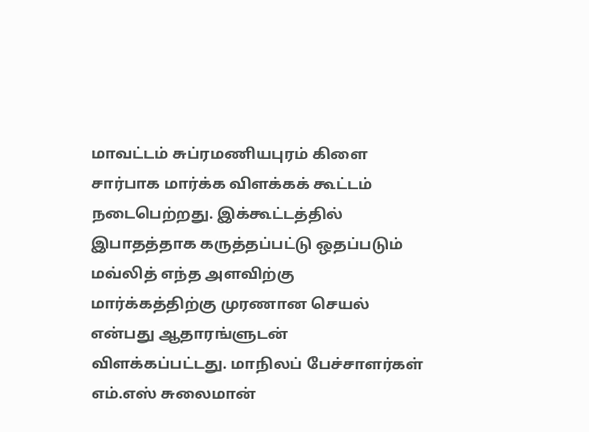மாவட்டம் சுப்ரமணியபுரம் கிளை சார்பாக மார்க்க விளக்கக் கூட்டம் நடைபெற்றது. இக்கூட்டத்தில் இபாதத்தாக கருத்தப்பட்டு ஒதப்படும் மவ்லித் எந்த அளவிற்கு மார்க்கத்திற்கு முரணான செயல் என்பது ஆதாரங்ளுடன் விளக்கப்பட்டது. மாநிலப் பேச்சாளர்கள் எம்.எஸ் சுலைமான்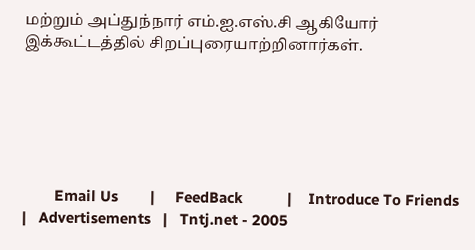மற்றும் அப்துந்நார் எம்.ஐ.எஸ்.சி ஆகியோர் இக்கூட்டத்தில் சிறப்புரையாற்றினார்கள்.






        Email Us        |     FeedBack           |    Introduce To Friends    |   Advertisements   |   Tntj.net - 2005